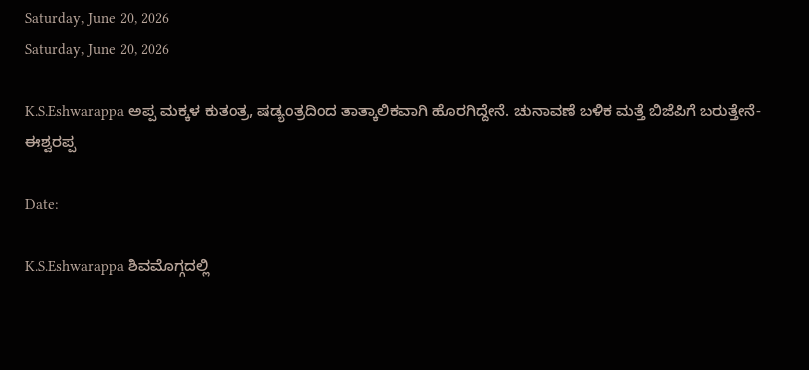Saturday, June 20, 2026
Saturday, June 20, 2026

K.S.Eshwarappa ಅಪ್ಪ ಮಕ್ಕಳ ಕುತಂತ್ರ, ಷಡ್ಯಂತ್ರದಿಂದ ತಾತ್ಕಾಲಿಕವಾಗಿ ಹೊರಗಿದ್ದೇನೆ. ಚುನಾವಣೆ ಬಳಿಕ ಮತ್ತೆ ಬಿಜೆಪಿಗೆ ಬರುತ್ತೇನೆ- ಈಶ್ವರಪ್ಪ

Date:

K.S.Eshwarappa ಶಿವಮೊಗ್ಗದಲ್ಲಿ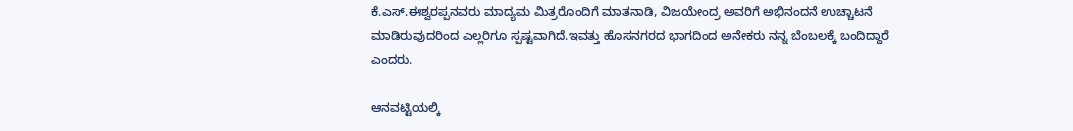ಕೆ.ಎಸ್.ಈಶ್ವರಪ್ಪನವರು ಮಾದ್ಯಮ ಮಿತ್ರರೊಂದಿಗೆ ಮಾತನಾಡಿ, ವಿಜಯೇಂದ್ರ ಅವರಿಗೆ ಅಭಿನಂದನೆ ಉಚ್ಚಾಟನೆ ಮಾಡಿರುವುದರಿಂದ ಎಲ್ಲರಿಗೂ ಸ್ಪಷ್ಟವಾಗಿದೆ‌.ಇವತ್ತು ಹೊಸನಗರದ ಭಾಗದಿಂದ ಅನೇಕರು ನನ್ನ ಬೆಂಬಲಕ್ಕೆ ಬಂದಿದ್ದಾರೆ ಎಂದರು.

ಆನವಟ್ಟಿಯಲ್ಕಿ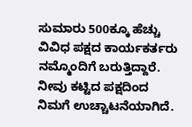ಸುಮಾರು 500ಕ್ಕೂ ಹೆಚ್ಚು ವಿವಿಧ ಪಕ್ಷದ ಕಾರ್ಯಕರ್ತರು ನಮ್ಮೊಂದಿಗೆ ಬರುತ್ತಿದ್ದಾರೆ. ನೀವು ಕಟ್ಟಿದ ಪಕ್ಷದಿಂದ ನಿಮಗೆ ಉಚ್ಚಾಟನೆಯಾಗಿದೆ.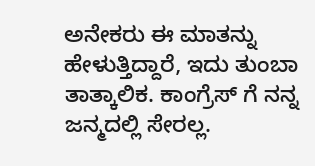ಅನೇಕರು ಈ ಮಾತನ್ನು ಹೇಳುತ್ತಿದ್ದಾರೆ, ಇದು ತುಂಬಾ ತಾತ್ಕಾಲಿಕ. ಕಾಂಗ್ರೆಸ್ ಗೆ ನನ್ನ ಜನ್ಮದಲ್ಲಿ ಸೇರಲ್ಲ.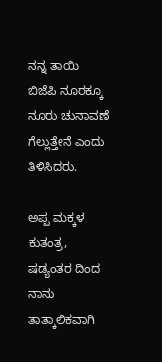ನನ್ನ ತಾಯಿ ಬಿಜೆಪಿ ನೂರಕ್ಕೂ ನೂರು ಚುನಾವಣೆ ಗೆಲ್ಲುತ್ತೇನೆ ಎಂದು ತಿಳಿಸಿದರು.

ಅಪ್ಪ ಮಕ್ಕಳ ಕುತಂತ್ರ, ಷಡ್ಯಂತರ ದಿಂದ ನಾನು ತಾತ್ಕಾಲಿಕವಾಗಿ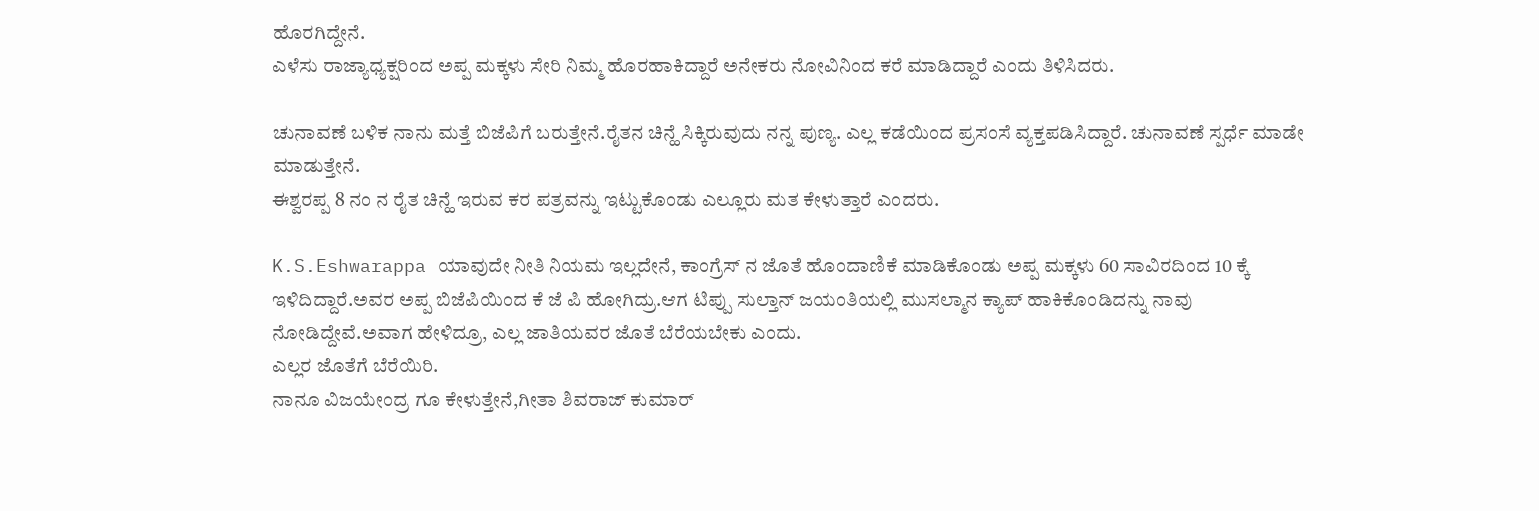ಹೊರಗಿದ್ದೇನೆ.
ಎಳೆಸು ರಾಜ್ಯಾಧ್ಯಕ್ಷರಿಂದ ಅಪ್ಪ ಮಕ್ಕಳು ಸೇರಿ ನಿಮ್ಮ ಹೊರಹಾಕಿದ್ದಾರೆ ಅನೇಕರು ನೋವಿನಿಂದ ಕರೆ ಮಾಡಿದ್ದಾರೆ ಎಂದು ತಿಳಿಸಿದರು.

ಚುನಾವಣೆ ಬಳಿಕ ನಾನು ಮತ್ತೆ ಬಿಜೆಪಿಗೆ ಬರುತ್ತೇನೆ.ರೈತನ ಚಿನ್ಹೆ ಸಿಕ್ಕಿರುವುದು ನನ್ನ ಪುಣ್ಯ. ಎಲ್ಲ ಕಡೆಯಿಂದ ಪ್ರಸಂಸೆ ವ್ಯಕ್ತಪಡಿಸಿದ್ದಾರೆ. ಚುನಾವಣೆ ಸ್ಪರ್ಧೆ ಮಾಡೇ ಮಾಡುತ್ತೇನೆ.
ಈಶ್ವರಪ್ಪ 8 ನಂ ನ ರೈತ ಚಿನ್ಹೆ ಇರುವ ಕರ ಪತ್ರವನ್ನು ಇಟ್ಟುಕೊಂಡು ಎಲ್ಲೂರು ಮತ ಕೇಳುತ್ತಾರೆ ಎಂದರು.

K.S.Eshwarappa ಯಾವುದೇ ನೀತಿ ನಿಯಮ ಇಲ್ಲದೇನೆ, ಕಾಂಗ್ರೆಸ್ ನ ಜೊತೆ ಹೊಂದಾಣಿಕೆ ಮಾಡಿಕೊಂಡು ಅಪ್ಪ ಮಕ್ಕಳು 60 ಸಾವಿರದಿಂದ 10 ಕ್ಕೆ ಇಳಿದಿದ್ದಾರೆ.ಅವರ ಅಪ್ಪ ಬಿಜೆಪಿಯಿಂದ ಕೆ ಜೆ ಪಿ ಹೋಗಿದ್ರು.ಆಗ ಟಿಪ್ಪು ಸುಲ್ತಾನ್ ಜಯಂತಿಯಲ್ಲಿ ಮುಸಲ್ಮಾನ ಕ್ಯಾಪ್ ಹಾಕಿಕೊಂಡಿದನ್ನು ನಾವು ನೋಡಿದ್ದೇವೆ.ಅವಾಗ ಹೇಳಿದ್ರೂ, ಎಲ್ಲ ಜಾತಿಯವರ ಜೊತೆ ಬೆರೆಯಬೇಕು ಎಂದು.
ಎಲ್ಲರ ಜೊತೆಗೆ ಬೆರೆಯಿರಿ.
ನಾನೂ ವಿಜಯೇಂದ್ರ ಗೂ ಕೇಳುತ್ತೇನೆ,ಗೀತಾ ಶಿವರಾಜ್ ಕುಮಾರ್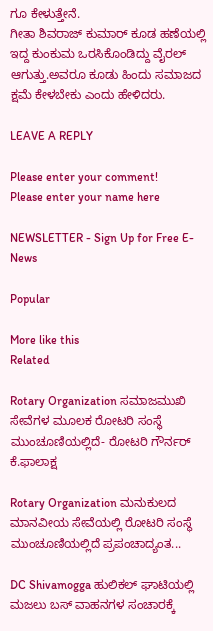ಗೂ ಕೇಳುತ್ತೇನೆ.
ಗೀತಾ ಶಿವರಾಜ್ ಕುಮಾರ್ ಕೂಡ ಹಣೆಯಲ್ಲಿ ಇದ್ದ ಕುಂಕುಮ ಒರಸಿಕೊಂಡಿದ್ದು ವೈರಲ್ ಆಗುತ್ತು.ಅವರೂ ಕೂಡು ಹಿಂದು ಸಮಾಜದ ಕ್ಷಮೆ ಕೇಳಬೇಕು ಎಂದು ಹೇಳಿದರು.

LEAVE A REPLY

Please enter your comment!
Please enter your name here

NEWSLETTER - Sign Up for Free E-News

Popular

More like this
Related

Rotary Organization ಸಮಾಜಮುಖಿ ಸೇವೆಗಳ ಮೂಲಕ ರೋಟರಿ ಸಂಸ್ಥೆ ಮುಂಚೂಣಿಯಲ್ಲಿದೆ- ರೋಟರಿ ಗೌರ್ನರ್ ಕೆ.ಫಾಲಾಕ್ಷ

Rotary Organization ಮನುಕುಲದ ಮಾನವೀಯ ಸೇವೆಯಲ್ಲಿ ರೋಟರಿ ಸಂಸ್ಥೆ ಮುಂಚೂಣಿಯಲ್ಲಿದೆ ಪ್ರಪಂಚಾದ್ಯಂತ...

DC Shivamogga ಹುಲಿಕಲ್ ಘಾಟಿಯಲ್ಲಿ ಮಜಲು ಬಸ್ ವಾಹನಗಳ ಸಂಚಾರಕ್ಕೆ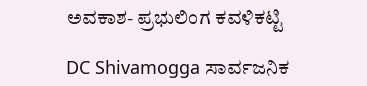ಅವಕಾಶ- ಪ್ರಭುಲಿಂಗ ಕವಳಿಕಟ್ಟಿ

DC Shivamogga ಸಾರ್ವಜನಿಕ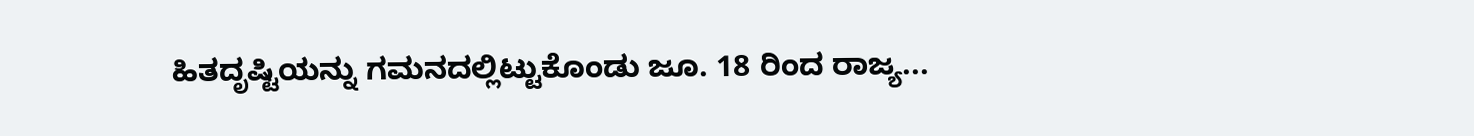ಹಿತದೃಷ್ಟಿಯನ್ನು ಗಮನದಲ್ಲಿಟ್ಟುಕೊಂಡು ಜೂ. 18 ರಿಂದ ರಾಜ್ಯ...